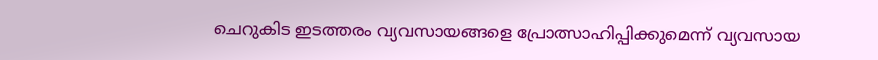ചെറുകിട ഇടത്തരം വ്യവസായങ്ങളെ പ്രോത്സാഹിപ്പിക്കുമെന്ന് വ്യവസായ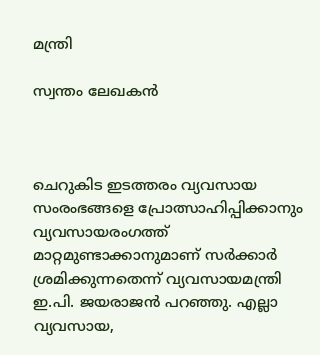മന്ത്രി

സ്വന്തം ലേഖകന്‍



ചെറുകിട ഇടത്തരം വ്യവസായ സംരംഭങ്ങളെ പ്രോത്സാഹിപ്പിക്കാനും വ്യവസായരംഗത്ത് മാറ്റമുണ്ടാക്കാനുമാണ് സര്‍ക്കാര്‍ ശ്രമിക്കുന്നതെന്ന് വ്യവസായമന്ത്രി ഇ.പി. ജയരാജന്‍ പറഞ്ഞു. എല്ലാ വ്യവസായ,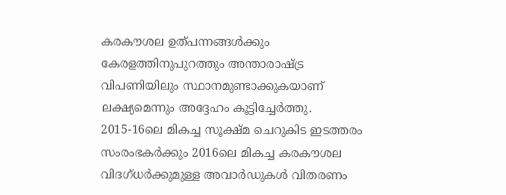കരകൗശല ഉത്പന്നങ്ങള്‍ക്കും കേരളത്തിനുപുറത്തും അന്താരാഷ്ട്ര വിപണിയിലും സ്ഥാനമുണ്ടാക്കുകയാണ് ലക്ഷ്യമെന്നും അദ്ദേഹം കൂട്ടിച്ചേര്‍ത്തു. 2015-16ലെ മികച്ച സൂക്ഷ്മ ചെറുകിട ഇടത്തരം സംരംഭകര്‍ക്കും 2016ലെ മികച്ച കരകൗശല വിദഗ്ധര്‍ക്കുമുള്ള അവാര്‍ഡുകള്‍ വിതരണം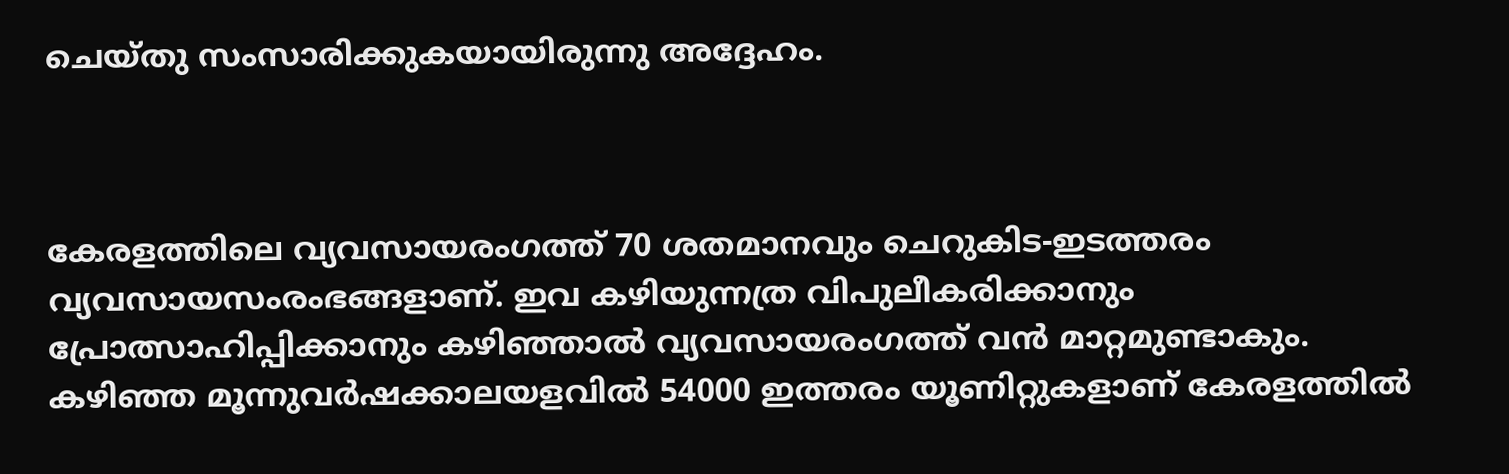ചെയ്തു സംസാരിക്കുകയായിരുന്നു അദ്ദേഹം.



കേരളത്തിലെ വ്യവസായരംഗത്ത് 70 ശതമാനവും ചെറുകിട-ഇടത്തരം വ്യവസായസംരംഭങ്ങളാണ്. ഇവ കഴിയുന്നത്ര വിപുലീകരിക്കാനും പ്രോത്സാഹിപ്പിക്കാനും കഴിഞ്ഞാല്‍ വ്യവസായരംഗത്ത് വന്‍ മാറ്റമുണ്ടാകും. കഴിഞ്ഞ മൂന്നുവര്‍ഷക്കാലയളവില്‍ 54000 ഇത്തരം യൂണിറ്റുകളാണ് കേരളത്തില്‍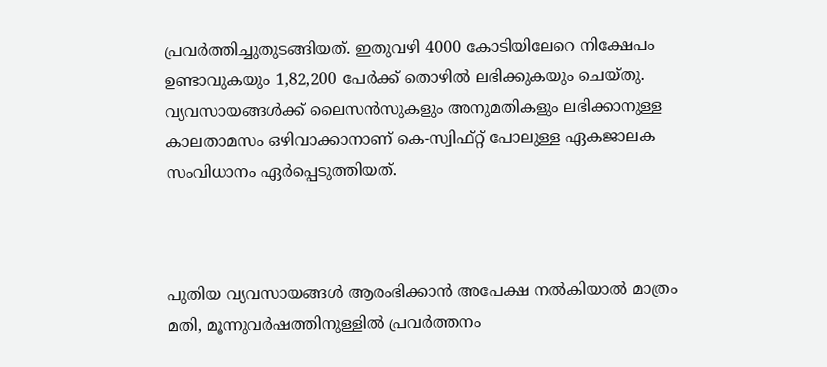പ്രവര്‍ത്തിച്ചുതുടങ്ങിയത്. ഇതുവഴി 4000 കോടിയിലേറെ നിക്ഷേപം ഉണ്ടാവുകയും 1,82,200 പേര്‍ക്ക് തൊഴില്‍ ലഭിക്കുകയും ചെയ്തു. വ്യവസായങ്ങള്‍ക്ക് ലൈസന്‍സുകളും അനുമതികളും ലഭിക്കാനുള്ള കാലതാമസം ഒഴിവാക്കാനാണ് കെ-സ്വിഫ്റ്റ് പോലുള്ള ഏകജാലക സംവിധാനം ഏര്‍പ്പെടുത്തിയത്.



പുതിയ വ്യവസായങ്ങള്‍ ആരംഭിക്കാന്‍ അപേക്ഷ നല്‍കിയാല്‍ മാത്രം മതി, മൂന്നുവര്‍ഷത്തിനുള്ളില്‍ പ്രവര്‍ത്തനം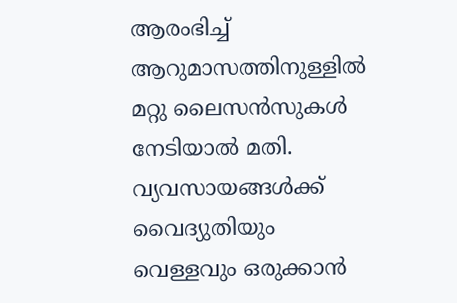ആരംഭിച്ച് ആറുമാസത്തിനുള്ളില്‍ മറ്റു ലൈസന്‍സുകള്‍ നേടിയാല്‍ മതി. വ്യവസായങ്ങള്‍ക്ക് വൈദ്യുതിയും വെള്ളവും ഒരുക്കാന്‍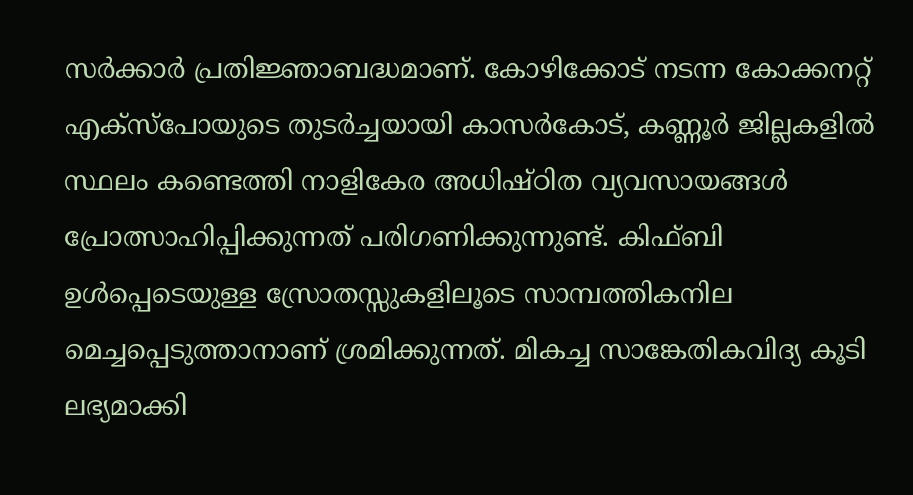സര്‍ക്കാര്‍ പ്രതിജ്ഞാബദ്ധമാണ്. കോഴിക്കോട് നടന്ന കോക്കനറ്റ് എക്സ്പോയുടെ തുടര്‍ച്ചയായി കാസര്‍കോട്, കണ്ണൂര്‍ ജില്ലകളില്‍ സ്ഥലം കണ്ടെത്തി നാളികേര അധിഷ്ഠിത വ്യവസായങ്ങള്‍ പ്രോത്സാഹിപ്പിക്കുന്നത് പരിഗണിക്കുന്നുണ്ട്. കിഫ്ബി ഉള്‍പ്പെടെയുള്ള സ്രോതസ്സുകളിലൂടെ സാമ്പത്തികനില മെച്ചപ്പെടുത്താനാണ് ശ്രമിക്കുന്നത്. മികച്ച സാങ്കേതികവിദ്യ കൂടി ലഭ്യമാക്കി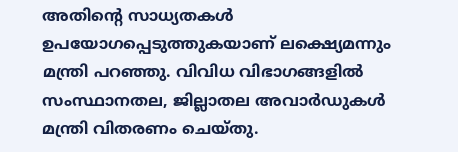അതിന്‍റെ സാധ്യതകള്‍ ഉപയോഗപ്പെടുത്തുകയാണ് ലക്ഷ്യെമന്നും മന്ത്രി പറഞ്ഞു. വിവിധ വിഭാഗങ്ങളില്‍ സംസ്ഥാനതല, ജില്ലാതല അവാര്‍ഡുകള്‍ മന്ത്രി വിതരണം ചെയ്തു.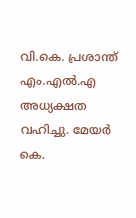വി.കെ. പ്രശാന്ത് എം.എല്‍.എ അധ്യക്ഷത വഹിച്ചു. മേയര്‍ കെ.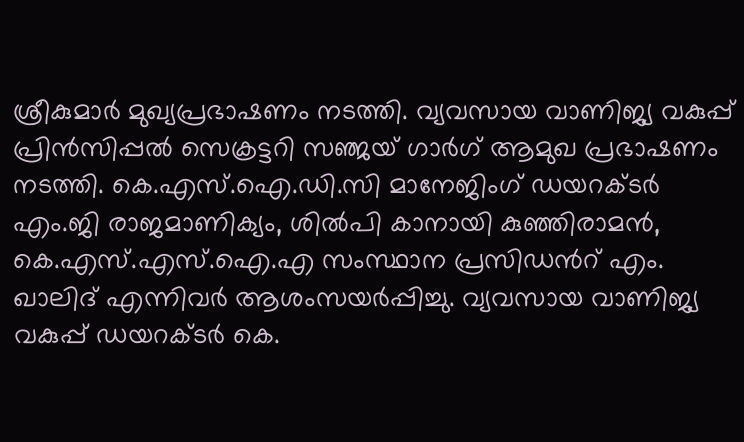ശ്രീകുമാര്‍ മുഖ്യപ്രഭാഷണം നടത്തി. വ്യവസായ വാണിജ്യ വകുപ്പ് പ്രിന്‍സിപ്പല്‍ സെക്രട്ടറി സഞ്ജയ് ഗാര്‍ഗ് ആമുഖ പ്രഭാഷണം നടത്തി. കെ.എസ്.ഐ.ഡി.സി മാനേജിംഗ് ഡയറക്ടര്‍ എം.ജി രാജമാണിക്യം, ശില്‍പി കാനായി കുഞ്ഞിരാമന്‍, കെ.എസ്.എസ്.ഐ.എ സംസ്ഥാന പ്രസിഡന്‍റ് എം. ഖാലിദ് എന്നിവര്‍ ആശംസയര്‍പ്പിച്ചു. വ്യവസായ വാണിജ്യ വകുപ്പ് ഡയറക്ടര്‍ കെ.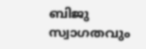ബിജു സ്വാഗതവും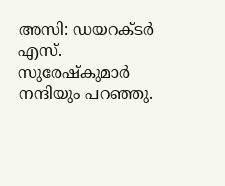അസി: ഡയറക്ടര്‍ എസ്. സുരേഷ്കുമാര്‍ നന്ദിയും പറഞ്ഞു.